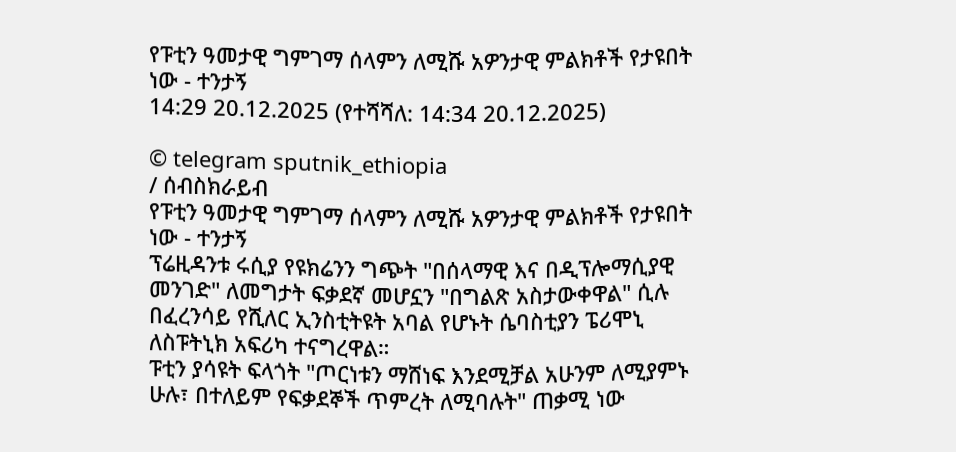የፑቲን ዓመታዊ ግምገማ ሰላምን ለሚሹ አዎንታዊ ምልክቶች የታዩበት ነው - ተንታኝ
14:29 20.12.2025 (የተሻሻለ: 14:34 20.12.2025)

© telegram sputnik_ethiopia
/ ሰብስክራይብ
የፑቲን ዓመታዊ ግምገማ ሰላምን ለሚሹ አዎንታዊ ምልክቶች የታዩበት ነው - ተንታኝ
ፕሬዚዳንቱ ሩሲያ የዩክሬንን ግጭት "በሰላማዊ እና በዲፕሎማሲያዊ መንገድ" ለመግታት ፍቃደኛ መሆኗን "በግልጽ አስታውቀዋል" ሲሉ በፈረንሳይ የሺለር ኢንስቲትዩት አባል የሆኑት ሴባስቲያን ፔሪሞኒ ለስፑትኒክ አፍሪካ ተናግረዋል።
ፑቲን ያሳዩት ፍላጎት "ጦርነቱን ማሸነፍ እንደሚቻል አሁንም ለሚያምኑ ሁሉ፣ በተለይም የፍቃደኞች ጥምረት ለሚባሉት" ጠቃሚ ነው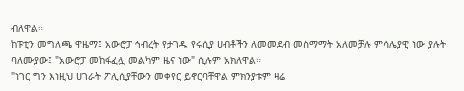ብለዋል።
ከፑቲን መግለጫ ዋዜማ፤ አውሮፓ ኅብረት የታገዱ የሩሲያ ሀብቶችን ለመመደብ መስማማት አለመቻሉ ምሳሌያዊ ነው ያሉት ባለሙያው፤ "አውሮፓ መከፋፈሏ መልካም ዜና ነው" ሲሉም አክለዋል።
"ነገር ግን እነዚህ ሀገራት ፖሊሲያቸውን መቀየር ይኖርባቸዋል ምክንያቱም ዛሬ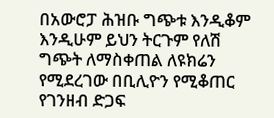በአውሮፓ ሕዝቡ ግጭቱ እንዲቆም እንዲሁም ይህን ትርጉም የለሽ ግጭት ለማስቀጠል ለዩክሬን የሚደረገው በቢሊዮን የሚቆጠር የገንዘብ ድጋፍ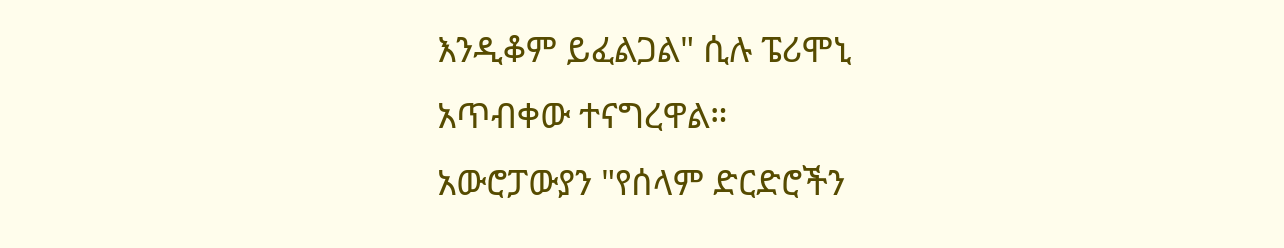እንዲቆም ይፈልጋል" ሲሉ ፔሪሞኒ አጥብቀው ተናግረዋል።
አውሮፓውያን "የሰላም ድርድሮችን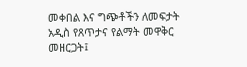መቀበል እና ግጭቶችን ለመፍታት አዲስ የጸጥታና የልማት መዋቅር መዘርጋት፤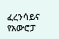ፈረንሳይና የአውሮፓ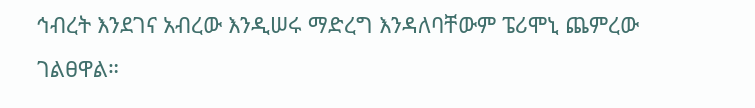ኅብረት እንደገና አብረው እንዲሠሩ ማድረግ እንዳለባቸውም ፔሪሞኒ ጨምረው ገልፀዋል።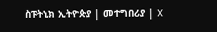ስፑትኒክ ኢትዮጵያ | መተግበሪያ | X